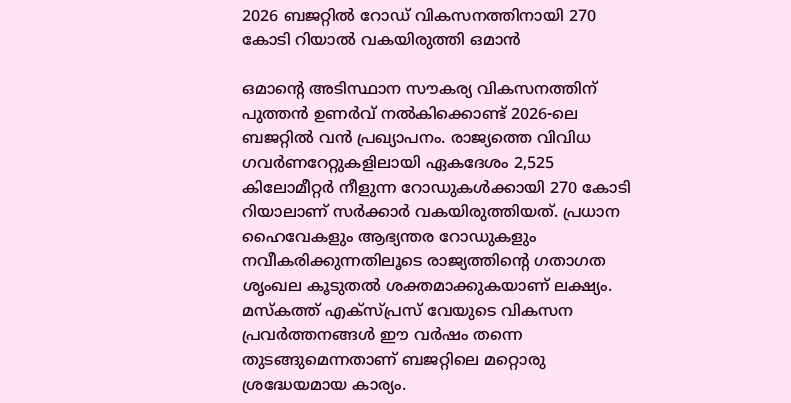2026 ബജറ്റിൽ റോഡ് വികസനത്തിനായി 270 കോടി റിയാൽ വകയിരുത്തി ഒമാൻ

ഒമാന്റെ അടിസ്ഥാന സൗകര്യ വികസനത്തിന് പുത്തൻ ഉണർവ് നൽകിക്കൊണ്ട് 2026-ലെ ബജറ്റിൽ വൻ പ്രഖ്യാപനം. രാജ്യത്തെ വിവിധ ഗവർണറേറ്റുകളിലായി ഏകദേശം 2,525 കിലോമീറ്റർ നീളുന്ന റോഡുകൾക്കായി 270 കോടി റിയാലാണ് സർക്കാർ വകയിരുത്തിയത്. പ്രധാന ഹൈവേകളും ആഭ്യന്തര റോഡുകളും നവീകരിക്കുന്നതിലൂടെ രാജ്യത്തിന്റെ ഗതാഗത ശൃംഖല കൂടുതൽ ശക്തമാക്കുകയാണ് ലക്ഷ്യം. മസ്‌കത്ത് എക്സ്പ്രസ് വേയുടെ വികസന പ്രവർത്തനങ്ങൾ ഈ വർഷം തന്നെ തുടങ്ങുമെന്നതാണ് ബജറ്റിലെ മറ്റൊരു ശ്രദ്ധേയമായ കാര്യം.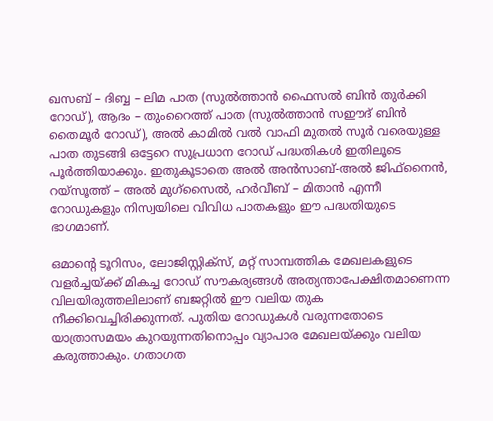ഖസബ് – ദിബ്ബ – ലിമ പാത (സുൽത്താൻ ഫൈസൽ ബിൻ തുർക്കി റോഡ്), ആദം – തുംറൈത്ത് പാത (സുൽത്താൻ സഈദ് ബിൻ തൈമൂർ റോഡ്), അൽ കാമിൽ വൽ വാഫി മുതൽ സൂർ വരെയുള്ള പാത തുടങ്ങി ഒട്ടേറെ സുപ്രധാന റോഡ് പദ്ധതികൾ ഇതിലൂടെ പൂർത്തിയാക്കും. ഇതുകൂടാതെ അൽ അൻസാബ്-അൽ ജിഫ്നൈൻ, റയ്സൂത്ത് – അൽ മുഗ്സൈൽ, ഹർവീബ് – മിതാൻ എന്നീ റോഡുകളും നിസ്വയിലെ വിവിധ പാതകളും ഈ പദ്ധതിയുടെ ഭാഗമാണ്.

ഒമാന്റെ ടൂറിസം, ലോജിസ്റ്റിക്സ്, മറ്റ് സാമ്പത്തിക മേഖലകളുടെ വളർച്ചയ്ക്ക് മികച്ച റോഡ് സൗകര്യങ്ങൾ അത്യന്താപേക്ഷിതമാണെന്ന വിലയിരുത്തലിലാണ് ബജറ്റിൽ ഈ വലിയ തുക നീക്കിവെച്ചിരിക്കുന്നത്. പുതിയ റോഡുകൾ വരുന്നതോടെ യാത്രാസമയം കുറയുന്നതിനൊപ്പം വ്യാപാര മേഖലയ്ക്കും വലിയ കരുത്താകും. ഗതാഗത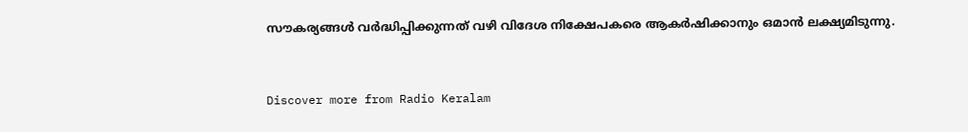സൗകര്യങ്ങൾ വർദ്ധിപ്പിക്കുന്നത് വഴി വിദേശ നിക്ഷേപകരെ ആകർഷിക്കാനും ഒമാൻ ലക്ഷ്യമിടുന്നു.


Discover more from Radio Keralam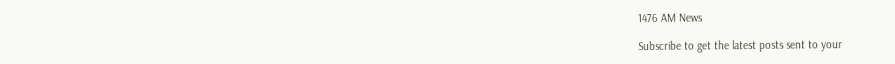1476 AM News

Subscribe to get the latest posts sent to your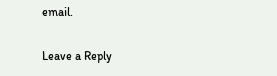email.

Leave a Reply